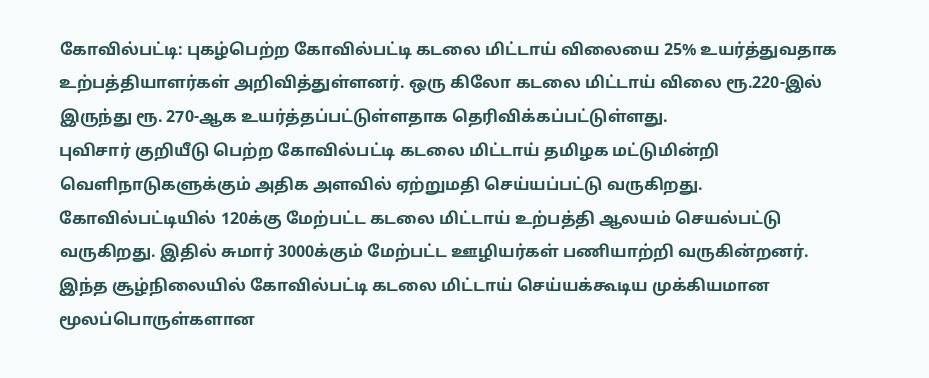கோவில்பட்டி: புகழ்பெற்ற கோவில்பட்டி கடலை மிட்டாய் விலையை 25% உயர்த்துவதாக உற்பத்தியாளர்கள் அறிவித்துள்ளனர். ஒரு கிலோ கடலை மிட்டாய் விலை ரூ.220-இல் இருந்து ரூ. 270-ஆக உயர்த்தப்பட்டுள்ளதாக தெரிவிக்கப்பட்டுள்ளது.
புவிசார் குறியீடு பெற்ற கோவில்பட்டி கடலை மிட்டாய் தமிழக மட்டுமின்றி வெளிநாடுகளுக்கும் அதிக அளவில் ஏற்றுமதி செய்யப்பட்டு வருகிறது. கோவில்பட்டியில் 120க்கு மேற்பட்ட கடலை மிட்டாய் உற்பத்தி ஆலயம் செயல்பட்டு வருகிறது. இதில் சுமார் 3000க்கும் மேற்பட்ட ஊழியர்கள் பணியாற்றி வருகின்றனர்.
இந்த சூழ்நிலையில் கோவில்பட்டி கடலை மிட்டாய் செய்யக்கூடிய முக்கியமான மூலப்பொருள்களான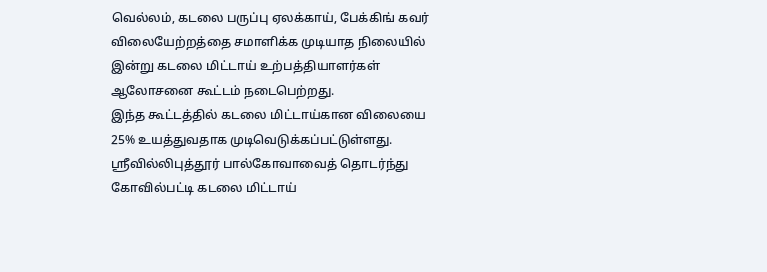வெல்லம், கடலை பருப்பு ஏலக்காய், பேக்கிங் கவர் விலையேற்றத்தை சமாளிக்க முடியாத நிலையில் இன்று கடலை மிட்டாய் உற்பத்தியாளர்கள் ஆலோசனை கூட்டம் நடைபெற்றது.
இந்த கூட்டத்தில் கடலை மிட்டாய்கான விலையை 25% உயத்துவதாக முடிவெடுக்கப்பட்டுள்ளது. ஸ்ரீவில்லிபுத்தூர் பால்கோவாவைத் தொடர்ந்து கோவில்பட்டி கடலை மிட்டாய்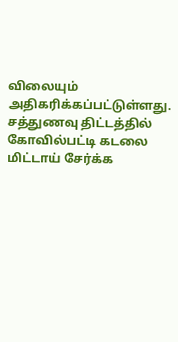விலையும் அதிகரிக்கப்பட்டுள்ளது.
சத்துணவு திட்டத்தில் கோவில்பட்டி கடலை மிட்டாய் சேர்க்க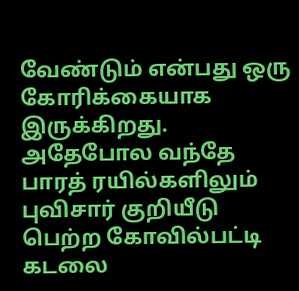வேண்டும் என்பது ஒரு கோரிக்கையாக இருக்கிறது. அதேபோல வந்தே பாரத் ரயில்களிலும் புவிசார் குறியீடு பெற்ற கோவில்பட்டி கடலை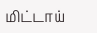மிட்டாய்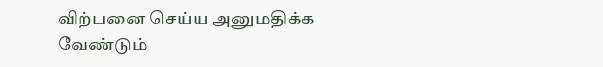விற்பனை செய்ய அனுமதிக்க வேண்டும்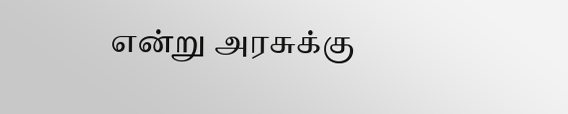என்று அரசுக்கு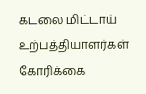கடலை மிட்டாய் உற்பத்தியாளர்கள் கோரிக்கை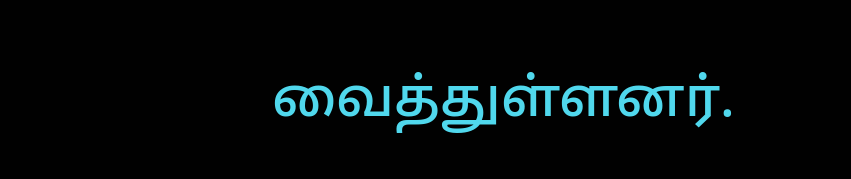வைத்துள்ளனர்.